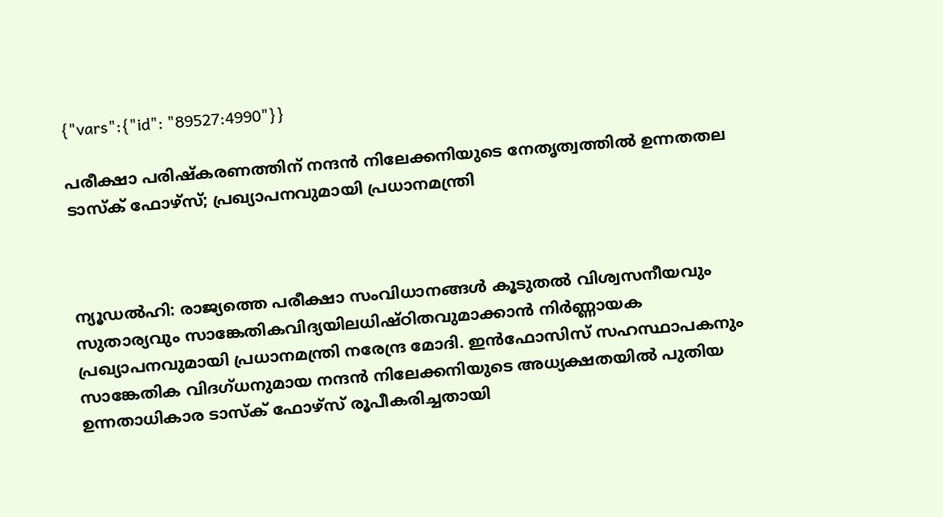{"vars":{"id": "89527:4990"}}

പരീക്ഷാ പരിഷ്‌കരണത്തിന് നന്ദൻ നിലേക്കനിയുടെ നേതൃത്വത്തിൽ ഉന്നതതല ടാസ്‌ക് ഫോഴ്‌സ്; പ്രഖ്യാപനവുമായി പ്രധാനമന്ത്രി



ന്യൂഡൽഹി: രാജ്യത്തെ പരീക്ഷാ സംവിധാനങ്ങൾ കൂടുതൽ വിശ്വസനീയവും സുതാര്യവും സാങ്കേതികവിദ്യയിലധിഷ്ഠിതവുമാക്കാൻ നിർണ്ണായക പ്രഖ്യാപനവുമായി പ്രധാനമന്ത്രി നരേന്ദ്ര മോദി. ഇൻഫോസിസ് സഹസ്ഥാപകനും സാങ്കേതിക വിദഗ്ധനുമായ നന്ദൻ നിലേക്കനിയുടെ അധ്യക്ഷതയിൽ പുതിയ ഉന്നതാധികാര ടാസ്‌ക് ഫോഴ്‌സ് രൂപീകരിച്ചതായി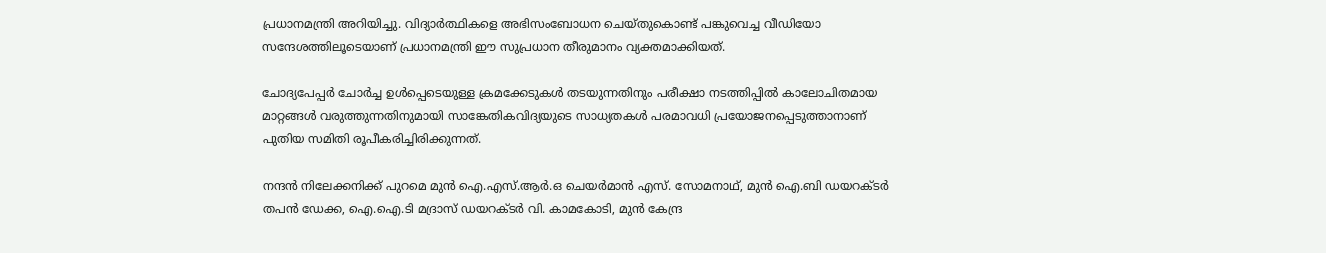പ്രധാനമന്ത്രി അറിയിച്ചു. വിദ്യാർത്ഥികളെ അഭിസംബോധന ചെയ്തുകൊണ്ട് പങ്കുവെച്ച വീഡിയോ സന്ദേശത്തിലൂടെയാണ് പ്രധാനമന്ത്രി ഈ സുപ്രധാന തീരുമാനം വ്യക്തമാക്കിയത്.

ചോദ്യപേപ്പർ ചോർച്ച ഉൾപ്പെടെയുള്ള ക്രമക്കേടുകൾ തടയുന്നതിനും പരീക്ഷാ നടത്തിപ്പിൽ കാലോചിതമായ മാറ്റങ്ങൾ വരുത്തുന്നതിനുമായി സാങ്കേതികവിദ്യയുടെ സാധ്യതകൾ പരമാവധി പ്രയോജനപ്പെടുത്താനാണ് പുതിയ സമിതി രൂപീകരിച്ചിരിക്കുന്നത്.

നന്ദൻ നിലേക്കനിക്ക് പുറമെ മുൻ ഐ.എസ്.ആർ.ഒ ചെയർമാൻ എസ്. സോമനാഥ്, മുൻ ഐ.ബി ഡയറക്ടർ തപൻ ഡേക്ക, ഐ.ഐ.ടി മദ്രാസ് ഡയറക്ടർ വി. കാമകോടി, മുൻ കേന്ദ്ര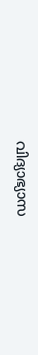വിദ്യാഭ്യാസ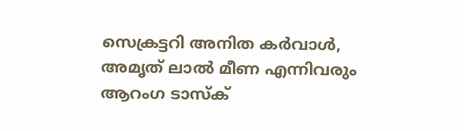സെക്രട്ടറി അനിത കർവാൾ, അമൃത് ലാൽ മീണ എന്നിവരും ആറംഗ ടാസ്‌ക്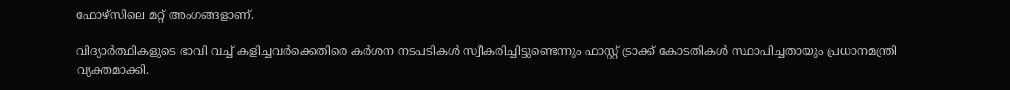ഫോഴ്‌സിലെ മറ്റ് അംഗങ്ങളാണ്.

വിദ്യാർത്ഥികളുടെ ഭാവി വച്ച് കളിച്ചവർക്കെതിരെ കർശന നടപടികൾ സ്വീകരിച്ചിട്ടുണ്ടെന്നും ഫാസ്റ്റ് ട്രാക്ക് കോടതികൾ സ്ഥാപിച്ചതായും പ്രധാനമന്ത്രി വ്യക്തമാക്കി.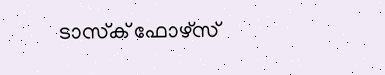ടാസ്‌ക് ഫോഴ്‌സ്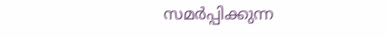സമർപ്പിക്കുന്ന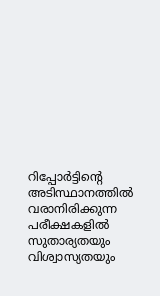റിപ്പോർട്ടിന്റെ അടിസ്ഥാനത്തിൽ വരാനിരിക്കുന്ന പരീക്ഷകളിൽ സുതാര്യതയും വിശ്വാസ്യതയും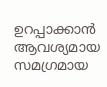ഉറപ്പാക്കാൻ ആവശ്യമായ സമഗ്രമായ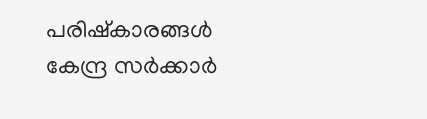പരിഷ്കാരങ്ങൾ കേന്ദ്ര സർക്കാർ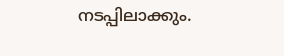നടപ്പിലാക്കും.